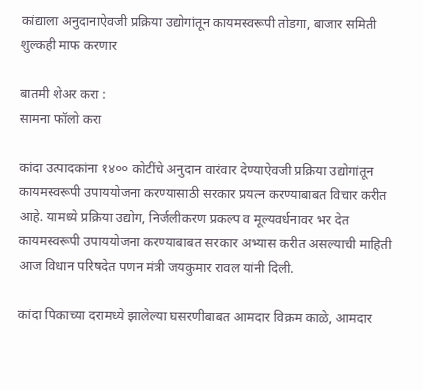कांद्याला अनुदानाऐवजी प्रक्रिया उद्योगांतून कायमस्वरूपी तोडगा, बाजार समिती शुल्कही माफ करणार

बातमी शेअर करा :
सामना फॉलो करा

कांदा उत्पादकांना १४०० कोटींचे अनुदान वारंवार देण्याऐवजी प्रक्रिया उद्योगांतून कायमस्वरूपी उपाययोजना करण्यासाठी सरकार प्रयत्न करण्याबाबत विचार करीत आहे. यामध्ये प्रक्रिया उद्योग, निर्जलीकरण प्रकल्प व मूल्यवर्धनावर भर देत कायमस्वरूपी उपाययोजना करण्याबाबत सरकार अभ्यास करीत असल्याची माहिती आज विधान परिषदेत पणन मंत्री जयकुमार रावल यांनी दिली.

कांदा पिकाच्या दरामध्ये झालेल्या घसरणीबाबत आमदार विक्रम काळे, आमदार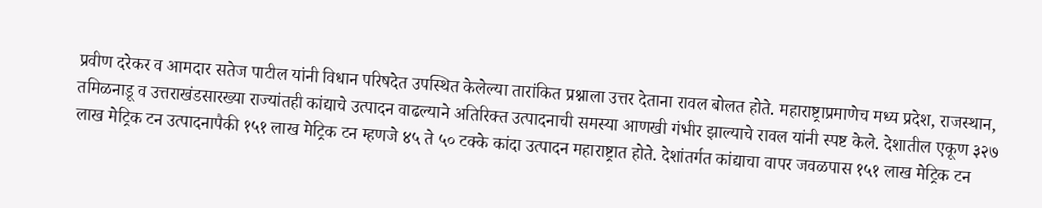प्रवीण दरेकर व आमदार सतेज पाटील यांनी विधान परिषदेत उपस्थित केलेल्या तारांकित प्रश्नाला उत्तर देताना रावल बोलत होते. महाराष्ट्राप्रमाणेच मध्य प्रदेश, राजस्थान, तमिळनाडू व उत्तराखंडसारख्या राज्यांतही कांद्याचे उत्पादन वाढल्याने अतिरिक्त उत्पादनाची समस्या आणखी गंभीर झाल्याचे रावल यांनी स्पष्ट केले. देशातील एकूण ३२७ लाख मेट्रिक टन उत्पादनापैकी १५१ लाख मेट्रिक टन म्हणजे ४५ ते ५० टक्के कांदा उत्पादन महाराष्ट्रात होते. देशांतर्गत कांद्याचा वापर जवळपास १५१ लाख मेट्रिक टन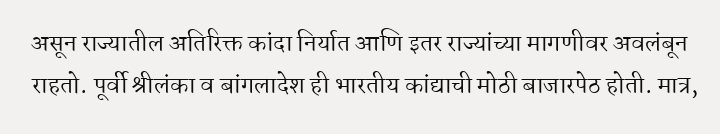असून राज्यातील अतिरिक्त कांदा निर्यात आणि इतर राज्यांच्या मागणीवर अवलंबून राहतो. पूर्वी श्रीलंका व बांगलादेश ही भारतीय कांद्याची मोठी बाजारपेठ होती. मात्र,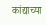कांद्याच्या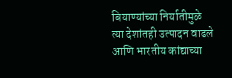बियाण्यांच्या निर्यातीमुळे त्या देशांतही उत्पादन वाढले आणि भारतीय कांद्याच्या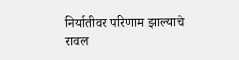निर्यातीवर परिणाम झाल्याचे रावल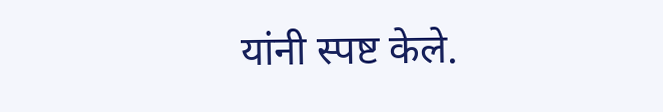यांनी स्पष्ट केले.